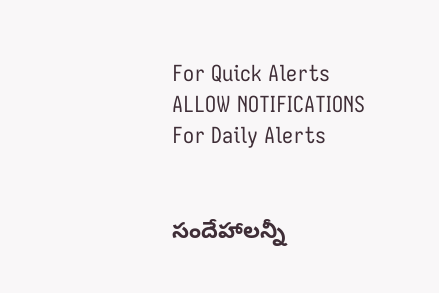For Quick Alerts
ALLOW NOTIFICATIONS
For Daily Alerts


సందేహాలన్నీ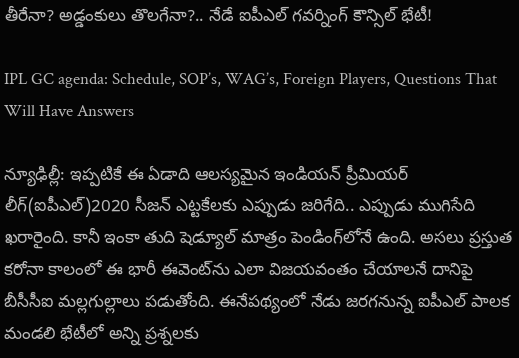తీరేనా? అడ్డంకులు తొలగేనా?.. నేడే ఐపీఎల్ గవర్నింగ్ కౌన్సిల్ భేటీ!

IPL GC agenda: Schedule, SOP’s, WAG’s, Foreign Players, Questions That Will Have Answers

న్యూఢిల్లీ: ఇప్పటికే ఈ ఏడాది ఆలస్యమైన ఇండియన్‌ ప్రీమియర్‌ లీగ్‌(ఐపీఎల్)2020 సీజన్ ఎట్టకేలకు ఎప్పుడు జరిగేది.. ఎప్పుడు ముగిసేది ఖరారైంది. కానీ ఇంకా తుది షెడ్యూల్‌ మాత్రం పెండింగ్‌లోనే ఉంది. అసలు ప్రస్తుత కరోనా కాలంలో ఈ భారీ ఈవెంట్‌ను ఎలా విజయవంతం చేయాలనే దానిపై బీసీసీఐ మల్లగుల్లాలు పడుతోంది. ఈనేపథ్యంలో నేడు జరగనున్న ఐపీఎల్‌ పాలక మండలి భేటీలో అన్ని ప్రశ్నలకు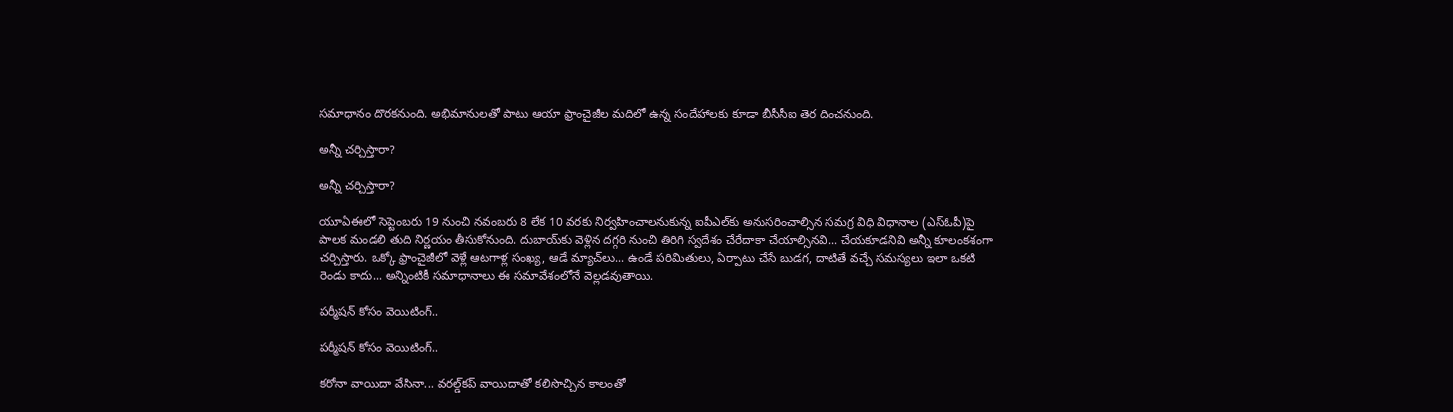సమాధానం దొరకనుంది. అభిమానులతో పాటు ఆయా ఫ్రాంచైజీల మదిలో ఉన్న సందేహాలకు కూడా బీసీసీఐ తెర దించనుంది.

అన్నీ చర్చిస్తారా?

అన్నీ చర్చిస్తారా?

యూఏఈలో సెప్టెంబరు 19 నుంచి నవంబరు 8 లేక 10 వరకు నిర్వహించాలనుకున్న ఐపీఎల్‌కు అనుసరించాల్సిన సమగ్ర విధి విధానాల (ఎస్‌ఓపీ)పై పాలక మండలి తుది నిర్ణయం తీసుకోనుంది. దుబాయ్‌కు వెళ్లిన దగ్గరి నుంచి తిరిగి స్వదేశం చేరేదాకా చేయాల్సినవి... చేయకూడనివి అన్నీ కూలంకశంగా చర్చిస్తారు. ఒక్కో ఫ్రాంచైజీలో వెళ్లే ఆటగాళ్ల సంఖ్య, ఆడే మ్యాచ్‌లు... ఉండే పరిమితులు, ఏర్పాటు చేసే బుడగ, దాటితే వచ్చే సమస్యలు ఇలా ఒకటి రెండు కాదు... అన్నింటికీ సమాధానాలు ఈ సమావేశంలోనే వెల్లడవుతాయి.

పర్మీషన్ కోసం వెయిటింగ్..

పర్మీషన్ కోసం వెయిటింగ్..

కరోనా వాయిదా వేసినా... వరల్డ్‌కప్‌ వాయిదాతో కలిసొచ్చిన కాలంతో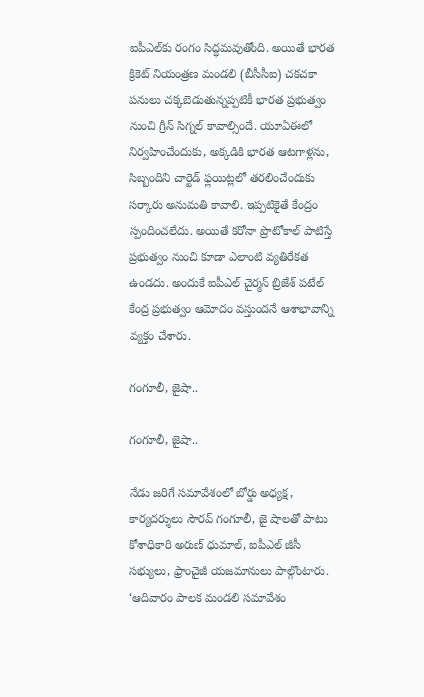ఐపీఎల్‌కు రంగం సిద్ధమవుతోంది. అయితే భారత క్రికెట్‌ నియంత్రణ మండలి (బీసీసీఐ) చకచకా పనులు చక్కబెడుతున్నప్పటికీ భారత ప్రభుత్వం నుంచి గ్రీన్‌ సిగ్నల్‌ కావాల్సిందే. యూఏఈలో నిర్వహించేందుకు, అక్కడికి భారత ఆటగాళ్లను, సిబ్బందిని చార్టెడ్‌ ఫ్లయిట్లలో తరలించేందుకు సర్కారు అనుమతి కావాలి. ఇప్పటికైతే కేంద్రం స్పందించలేదు. అయితే కరోనా ప్రొటోకాల్‌ పాటిస్తే ప్రభుత్వం నుంచి కూడా ఎలాంటి వ్యతిరేకత ఉండదు. అందుకే ఐపీఎల్‌ చైర్మన్‌ బ్రిజేశ్‌ పటేల్‌ కేంద్ర ప్రభుత్వం ఆమోదం వస్తుందనే ఆశాభావాన్ని వ్యక్తం చేశారు.

గంగూలీ, జైషా..

గంగూలీ, జైషా..

నేడు జరిగే సమావేశంలో బోర్డు అధ్యక్ష, కార్యదర్శులు సౌరవ్‌ గంగూలీ, జై షాలతో పాటు కోశాధికారి అరుణ్‌ ధుమాల్, ఐపీఎల్‌ జీసీ సభ్యులు, ఫ్రాంచైజీ యజమానులు పాల్గొంటారు. ‘ఆదివారం పాలక మండలి సమావేశం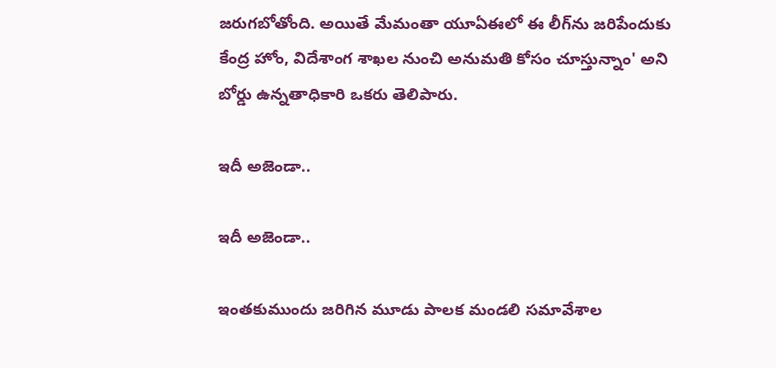జరుగబోతోంది. అయితే మేమంతా యూఏఈలో ఈ లీగ్‌ను జరిపేందుకు కేంద్ర హోం, విదేశాంగ శాఖల నుంచి అనుమతి కోసం చూస్తున్నాం' అని బోర్డు ఉన్నతాధికారి ఒకరు తెలిపారు.

ఇదీ అజెండా..

ఇదీ అజెండా..

ఇంతకుముందు జరిగిన మూడు పాలక మండలి సమావేశాల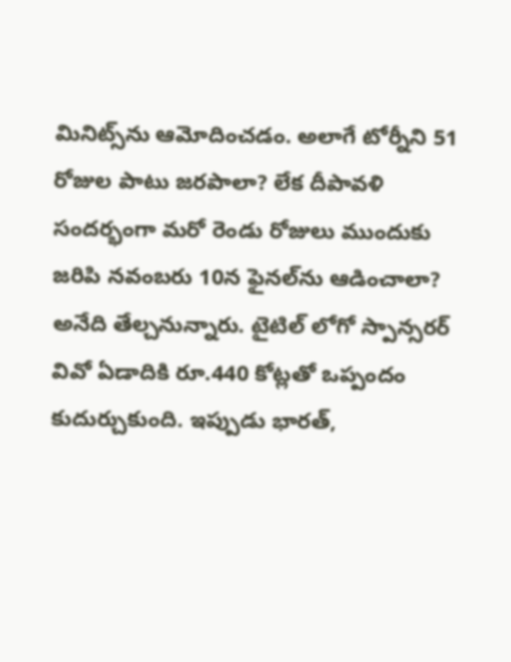మినిట్స్‌ను ఆమోదించడం. అలాగే టోర్నీని 51 రోజుల పాటు జరపాలా? లేక దీపావళి సందర్భంగా మరో రెండు రోజులు ముందుకు జరిపి నవంబరు 10న ఫైనల్‌ను ఆడించాలా? అనేది తేల్చనున్నారు. టైటిల్‌ లోగో స్పాన్సరర్‌ వివో ఏడాదికి రూ.440 కోట్లతో ఒప్పందం కుదుర్చుకుంది. ఇప్పుడు భారత్‌,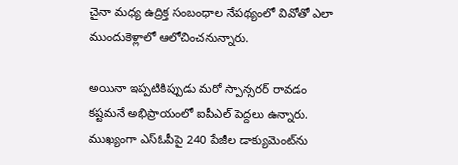చైనా మధ్య ఉద్రిక్త సంబంధాల నేపథ్యంలో వివోతో ఎలా ముందుకెళ్లాలో ఆలోచించనున్నారు.

అయినా ఇప్పటికిప్పుడు మరో స్పాన్సరర్‌ రావడం కష్టమనే అభిప్రాయంలో ఐపీఎల్‌ పెద్దలు ఉన్నారు. ముఖ్యంగా ఎస్‌ఓపీపై 240 పేజీల డాక్యుమెంట్‌ను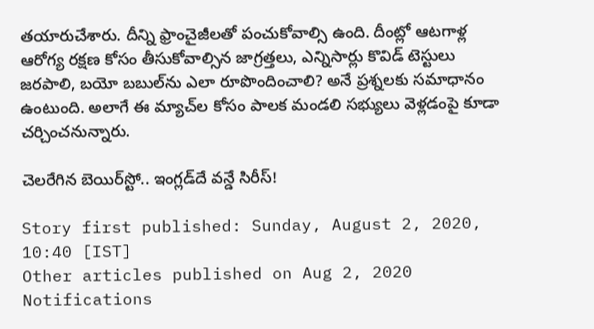తయారుచేశారు. దీన్ని ఫ్రాంచైజీలతో పంచుకోవాల్సి ఉంది. దీంట్లో ఆటగాళ్ల ఆరోగ్య రక్షణ కోసం తీసుకోవాల్సిన జాగ్రత్తలు, ఎన్నిసార్లు కొవిడ్‌ టెస్టులు జరపాలి, బయో బబుల్‌ను ఎలా రూపొందించాలి? అనే ప్రశ్నలకు సమాధానం ఉంటుంది. అలాగే ఈ మ్యాచ్‌ల కోసం పాలక మండలి సభ్యులు వెళ్లడంపై కూడా చర్చించనున్నారు.

చెలరేగిన బెయిర్‌స్టో.. ఇంగ్లడ్‌దే వన్డే సిరీస్!

Story first published: Sunday, August 2, 2020, 10:40 [IST]
Other articles published on Aug 2, 2020
Notifications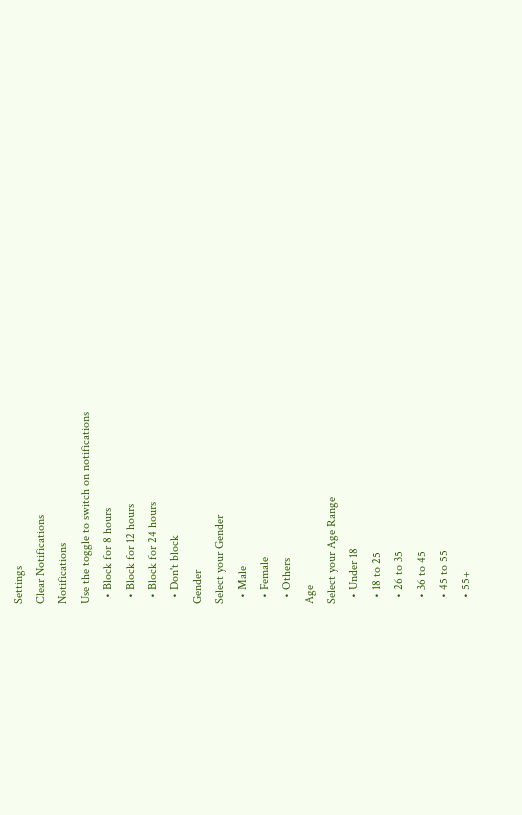Settings
Clear Notifications
Notifications
Use the toggle to switch on notifications
  • Block for 8 hours
  • Block for 12 hours
  • Block for 24 hours
  • Don't block
Gender
Select your Gender
  • Male
  • Female
  • Others
Age
Select your Age Range
  • Under 18
  • 18 to 25
  • 26 to 35
  • 36 to 45
  • 45 to 55
  • 55+